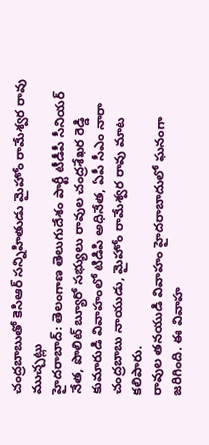చంద్రబాబుతో కెసిఆర్ సన్నిహితుడు మైహోం రామేశ్వర రావు ముచ్చట్లు
హైదరాబాద్: తెలంగాణ తెలుగుదేశం పార్టీ టీడీపీ సీనియర్ నేత, పొలిట్ బ్యూరో సభ్యులు రావుల చంద్రశేఖర రెడ్డి కుమారుడి వివాహంలో టిడిపి అధినేత, ఏపీ సీఎం నారా చంద్రబాబు నాయుడు, మైహోం రామేశ్వర రావు మాట కలిపారు.
రావుల తనయుడి వివాహం హైదరాబాదులో ఘనంగా జరిగింది. ఈ వివాహ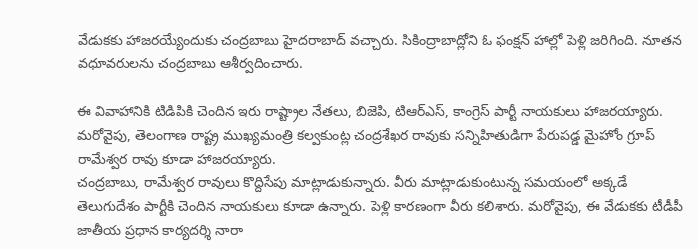వేడుకకు హాజరయ్యేందుకు చంద్రబాబు హైదరాబాద్ వచ్చారు. సికింద్రాబాద్లోని ఓ ఫంక్షన్ హాల్లో పెళ్లి జరిగింది. నూతన వధూవరులను చంద్రబాబు ఆశీర్వదించారు.

ఈ వివాహానికి టిడిపికి చెందిన ఇరు రాష్ట్రాల నేతలు, బిజెపి, టిఆర్ఎస్, కాంగ్రెస్ పార్టీ నాయకులు హాజరయ్యారు. మరోవైపు, తెలంగాణ రాష్ట్ర ముఖ్యమంత్రి కల్వకుంట్ల చంద్రశేఖర రావుకు సన్నిహితుడిగా పేరుపడ్డ మైహోం గ్రూప్ రామేశ్వర రావు కూడా హాజరయ్యారు.
చంద్రబాబు, రామేశ్వర రావులు కొద్దిసేపు మాట్లాడుకున్నారు. వీరు మాట్లాడుకుంటున్న సమయంలో అక్కడే తెలుగుదేశం పార్టీకి చెందిన నాయకులు కూడా ఉన్నారు. పెళ్లి కారణంగా వీరు కలిశారు. మరోవైపు, ఈ వేడుకకు టీడీపీ జాతీయ ప్రధాన కార్యదర్శి నారా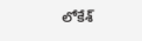లోకేశ్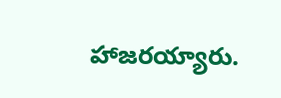హాజరయ్యారు.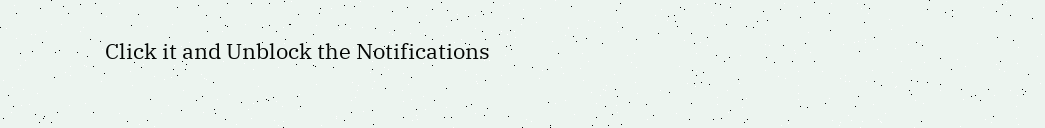Click it and Unblock the Notifications